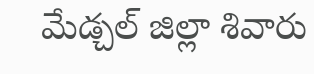మేడ్చల్ జిల్లా శివారు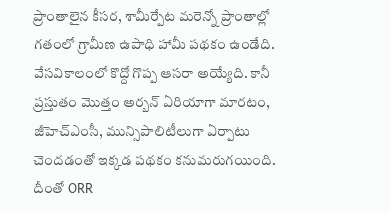ప్రాంతాలైన కీసర, శామీర్పేట మరెన్నో ప్రాంతాల్లో గతంలో గ్రామీణ ఉపాధి హామీ పథకం ఉండేది. వేసవికాలంలో కొద్దో గొప్ప ఆసరా అయ్యేది. కానీ ప్రస్తుతం మొత్తం అర్బన్ ఏరియాగా మారటం, జీహెచ్ఎంసీ, మున్సిపాలిటీలుగా ఏర్పాటు చెందడంతో ఇక్కడ పథకం కనుమరుగయింది. దీంతో ORR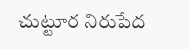చుట్టూర నిరుపేద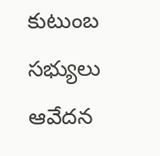కుటుంబ సభ్యులు ఆవేదన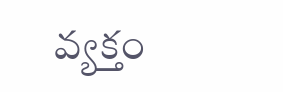వ్యక్తం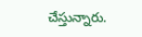చేస్తున్నారు.